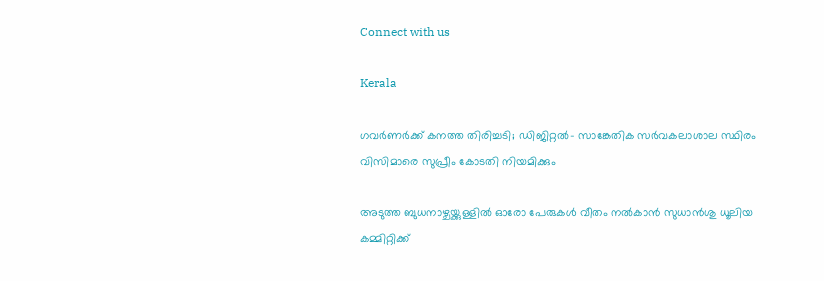Connect with us

Kerala

ഗവര്‍ണര്‍ക്ക് കനത്ത തിരിച്ചടി; ഡിജിറ്റല്‍- സാങ്കേതിക സര്‍വകലാശാല സ്ഥിരം വിസിമാരെ സുപ്രീം കോടതി നിയമിക്കും

അടുത്ത ബുധനാഴ്ചയ്ക്കുള്ളില്‍ ഓരോ പേരുകള്‍ വീതം നല്‍കാന്‍ സുധാന്‍ശു ധൂലിയ കമ്മിറ്റിക്ക്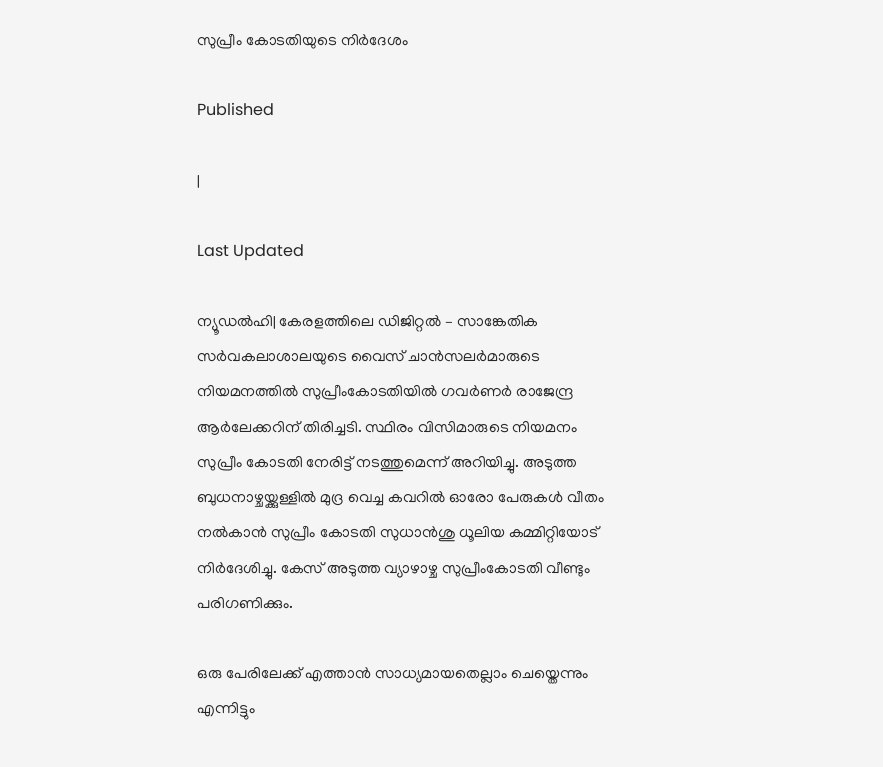സുപ്രീം കോടതിയുടെ നിര്‍ദേശം

Published

|

Last Updated

ന്യൂഡല്‍ഹി| കേരളത്തിലെ ഡിജിറ്റല്‍ – സാങ്കേതിക സര്‍വകലാശാലയുടെ വൈസ് ചാന്‍സലര്‍മാരുടെ നിയമനത്തില്‍ സുപ്രീംകോടതിയില്‍ ഗവര്‍ണര്‍ രാജേന്ദ്ര ആര്‍ലേക്കറിന് തിരിച്ചടി. സ്ഥിരം വിസിമാരുടെ നിയമനം സുപ്രീം കോടതി നേരിട്ട് നടത്തുമെന്ന് അറിയിച്ചു. അടുത്ത ബുധനാഴ്ചയ്ക്കുള്ളില്‍ മുദ്ര വെച്ച കവറില്‍ ഓരോ പേരുകള്‍ വീതം നല്‍കാന്‍ സുപ്രീം കോടതി സുധാന്‍ശു ധൂലിയ കമ്മിറ്റിയോട് നിര്‍ദേശിച്ചു. കേസ് അടുത്ത വ്യാഴാഴ്ച സുപ്രീംകോടതി വീണ്ടും പരിഗണിക്കും.

ഒരു പേരിലേക്ക് എത്താന്‍ സാധ്യമായതെല്ലാം ചെയ്തെന്നും എന്നിട്ടും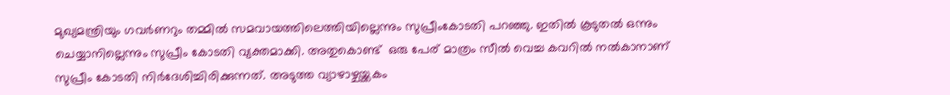മുഖ്യമന്ത്രിയും ഗവര്‍ണറും തമ്മില്‍ സമവായത്തിലെത്തിയില്ലെന്നും സുപ്രീംകോടതി പറഞ്ഞു. ഇതില്‍ കൂടുതല്‍ ഒന്നും ചെയ്യാനില്ലെന്നും സുപ്രീം കോടതി വ്യക്തമാക്കി. അതുകൊണ്ട്  ഒരു പേര് മാത്രം സീല്‍ വെച്ച കവറില്‍ നല്‍കാനാണ് സുപ്രീം കോടതി നിര്‍ദേശിച്ചിരിക്കുന്നത്. അടുത്ത വ്യാഴാഴ്ചയ്ക്കകം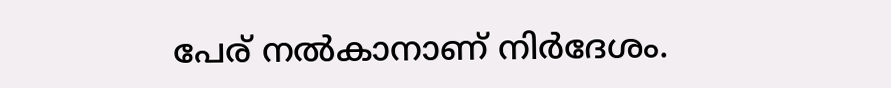പേര് നല്‍കാനാണ് നിര്‍ദേശം.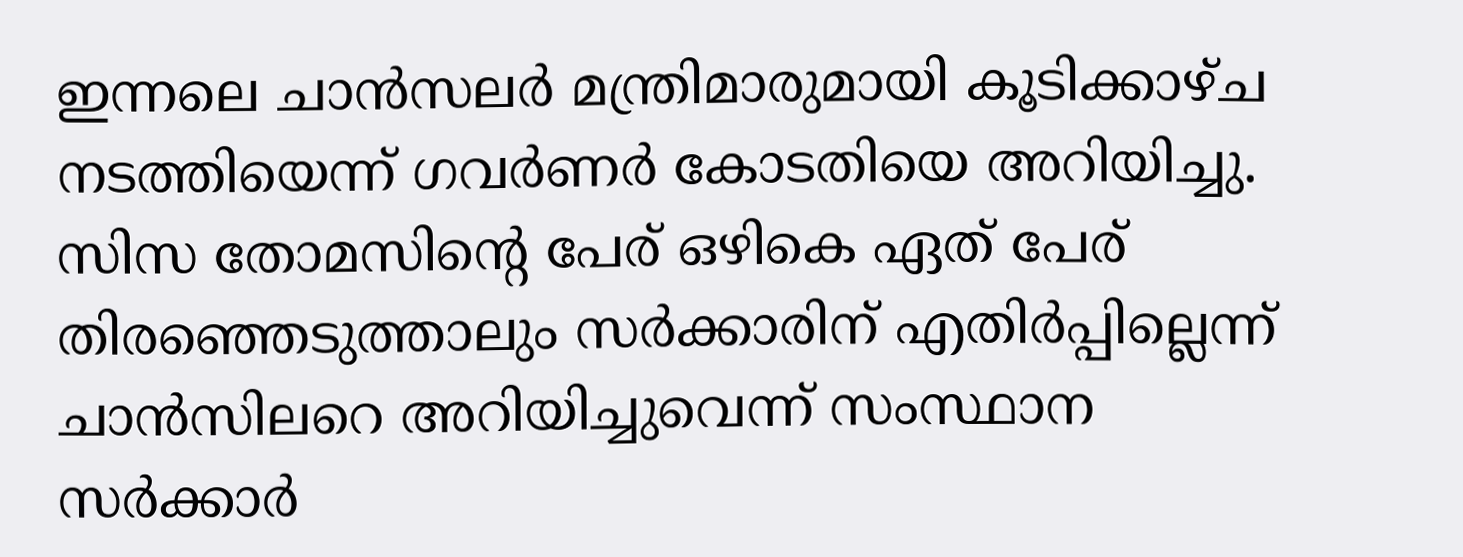ഇന്നലെ ചാന്‍സലര്‍ മന്ത്രിമാരുമായി കൂടിക്കാഴ്ച നടത്തിയെന്ന് ഗവര്‍ണര്‍ കോടതിയെ അറിയിച്ചു. സിസ തോമസിന്റെ പേര് ഒഴികെ ഏത് പേര് തിരഞ്ഞെടുത്താലും സര്‍ക്കാരിന് എതിര്‍പ്പില്ലെന്ന് ചാന്‍സിലറെ അറിയിച്ചുവെന്ന് സംസ്ഥാന സര്‍ക്കാര്‍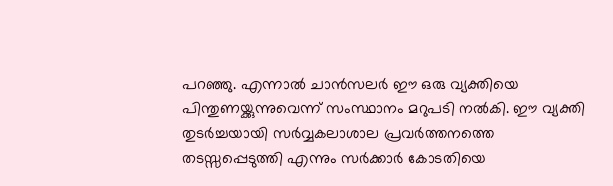പറഞ്ഞു. എന്നാല്‍ ചാന്‍സലര്‍ ഈ ഒരു വ്യക്തിയെ പിന്തുണയ്ക്കുന്നുവെന്ന് സംസ്ഥാനം മറുപടി നല്‍കി. ഈ വ്യക്തി തുടര്‍ച്ചയായി സര്‍വ്വകലാശാല പ്രവര്‍ത്തനത്തെ തടസ്സപ്പെടുത്തി എന്നും സര്‍ക്കാര്‍ കോടതിയെ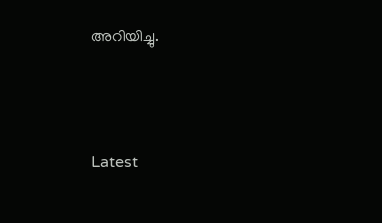അറിയിച്ചു.





Latest